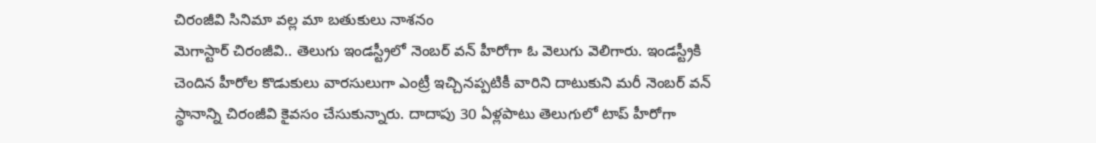చిరంజీవి సినిమా వల్ల మా బతుకులు నాశనం
మెగాస్టార్ చిరంజీవి.. తెలుగు ఇండస్ట్రీలో నెంబర్ వన్ హీరోగా ఓ వెలుగు వెలిగారు. ఇండస్ట్రీకి చెందిన హీరోల కొడుకులు వారసులుగా ఎంట్రీ ఇచ్చినప్పటికీ వారిని దాటుకుని మరీ నెంబర్ వన్ స్థానాన్ని చిరంజీవి కైవసం చేసుకున్నారు. దాదాపు 30 ఏళ్లపాటు తెలుగులో టాప్ హీరోగా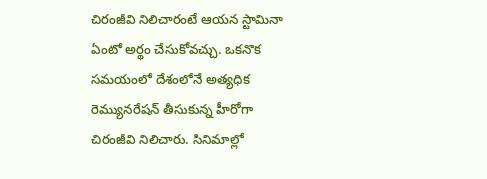చిరంజీవి నిలిచారంటే ఆయన స్టామినా ఏంటో అర్థం చేసుకోవచ్చు. ఒకనొక సమయంలో దేశంలోనే అత్యధిక రెమ్యునరేషన్ తీసుకున్న హీరోగా చిరంజీవి నిలిచారు. సినిమాల్లో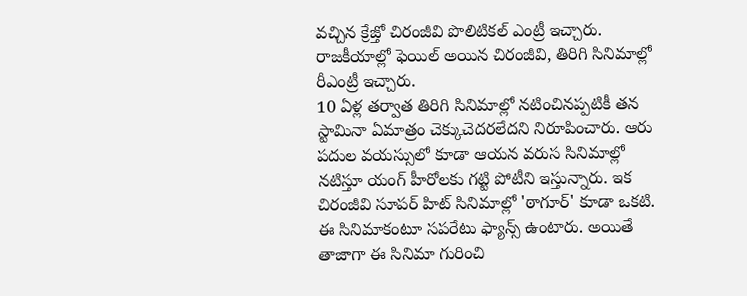వచ్చిన క్రేజ్తో చిరంజీవి పొలిటికల్ ఎంట్రీ ఇచ్చారు. రాజకీయాల్లో ఫెయిల్ అయిన చిరంజీవి, తిరిగి సినిమాల్లో రీఎంట్రీ ఇచ్చారు.
10 ఏళ్ల తర్వాత తిరిగి సినిమాల్లో నటించినప్పటికీ తన స్టామినా ఏమాత్రం చెక్కుచెదరలేదని నిరూపించారు. ఆరు పదుల వయస్సులో కూడా ఆయన వరుస సినిమాల్లో నటిస్తూ యంగ్ హీరోలకు గట్టి పోటీని ఇస్తున్నారు. ఇక చిరంజీవి సూపర్ హిట్ సినిమాల్లో 'ఠాగూర్' కూడా ఒకటి. ఈ సినిమాకంటూ సపరేటు ఫ్యాన్స్ ఉంటారు. అయితే తాజాగా ఈ సినిమా గురించి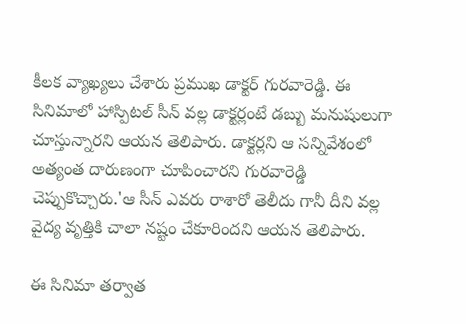కీలక వ్యాఖ్యలు చేశారు ప్రముఖ డాక్టర్ గురవారెడ్డి. ఈ సినిమాలో హాస్పిటల్ సీన్ వల్ల డాక్టర్లంటే డబ్బు మనుషులుగా చూస్తున్నారని ఆయన తెలిపారు. డాక్టర్లని ఆ సన్నివేశంలో అత్యంత దారుణంగా చూపించారని గురవారెడ్డి చెప్పుకొచ్చారు.'ఆ సీన్ ఎవరు రాశారో తెలీదు గానీ దీని వల్ల వైద్య వృత్తికి చాలా నష్టం చేకూరిందని ఆయన తెలిపారు.

ఈ సినిమా తర్వాత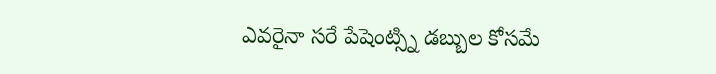ఎవరైనా సరే పేషెంట్స్ని డబ్బుల కోసమే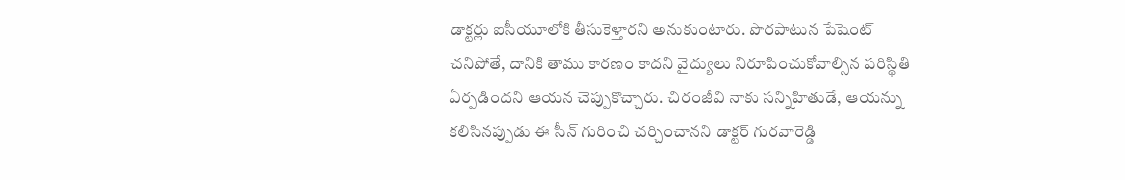డాక్టర్లు ఐసీయూలోకి తీసుకెళ్తారని అనుకుంటారు. పొరపాటున పేషెంట్ చనిపోతే, దానికి తాము కారణం కాదని వైద్యులు నిరూపించుకోవాల్సిన పరిస్థితి ఏర్పడిందని ఆయన చెప్పుకొచ్చారు. చిరంజీవి నాకు సన్నిహితుడే, ఆయన్ను కలిసినప్పుడు ఈ సీన్ గురించి చర్చించానని డాక్టర్ గురవారెడ్డి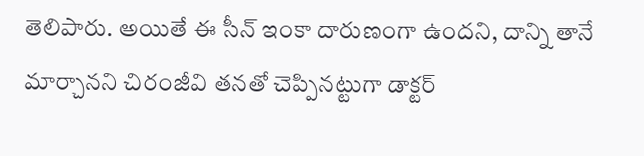తెలిపారు. అయితే ఈ సీన్ ఇంకా దారుణంగా ఉందని, దాన్ని తానే మార్చానని చిరంజీవి తనతో చెప్పినట్టుగా డాక్టర్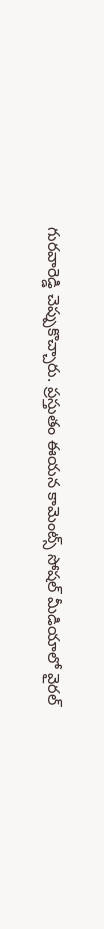గురవారెడ్డి చెప్పుకొచ్చారు. ప్రస్తుతం ఈయన కామెంట్స్ సోషల్ మీడియాలో వైరల్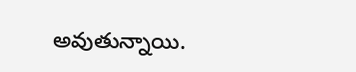అవుతున్నాయి.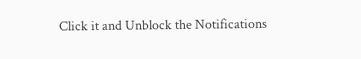Click it and Unblock the Notifications